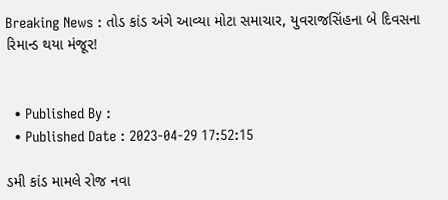Breaking News : તોડ કાંડ અંગે આવ્યા મોટા સમાચાર, યુવરાજસિંહના બે દિવસના રિમાન્ડ થયા મંજૂર!


  • Published By :
  • Published Date : 2023-04-29 17:52:15

ડમી કાંડ મામલે રોજ નવા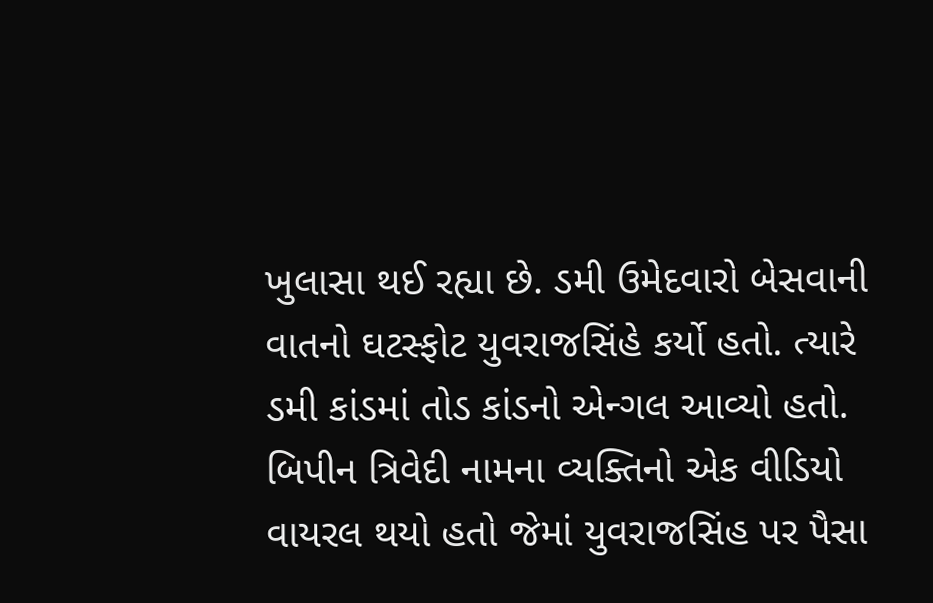ખુલાસા થઈ રહ્યા છે. ડમી ઉમેદવારો બેસવાની વાતનો ઘટસ્ફોટ યુવરાજસિંહે કર્યો હતો. ત્યારે ડમી કાંડમાં તોડ કાંડનો એન્ગલ આવ્યો હતો. બિપીન ત્રિવેદી નામના વ્યક્તિનો એક વીડિયો વાયરલ થયો હતો જેમાં યુવરાજસિંહ પર પૈસા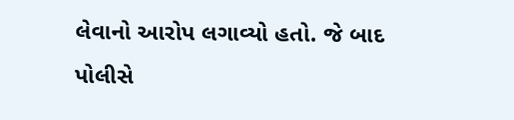લેવાનો આરોપ લગાવ્યો હતો. જે બાદ પોલીસે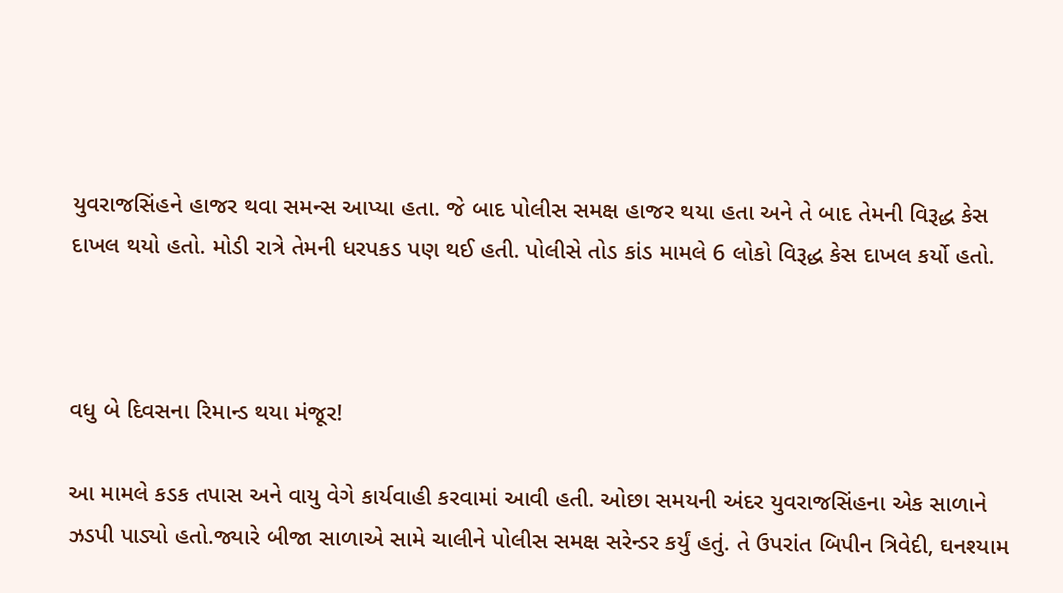યુવરાજસિંહને હાજર થવા સમન્સ આપ્યા હતા. જે બાદ પોલીસ સમક્ષ હાજર થયા હતા અને તે બાદ તેમની વિરૂદ્ધ કેસ દાખલ થયો હતો. મોડી રાત્રે તેમની ધરપકડ પણ થઈ હતી. પોલીસે તોડ કાંડ મામલે 6 લોકો વિરૂદ્ધ કેસ દાખલ કર્યો હતો.



વધુ બે દિવસના રિમાન્ડ થયા મંજૂર!

આ મામલે કડક તપાસ અને વાયુ વેગે કાર્યવાહી કરવામાં આવી હતી. ઓછા સમયની અંદર યુવરાજસિંહના એક સાળાને ઝડપી પાડ્યો હતો.જ્યારે બીજા સાળાએ સામે ચાલીને પોલીસ સમક્ષ સરેન્ડર કર્યું હતું. તે ઉપરાંત બિપીન ત્રિવેદી, ઘનશ્યામ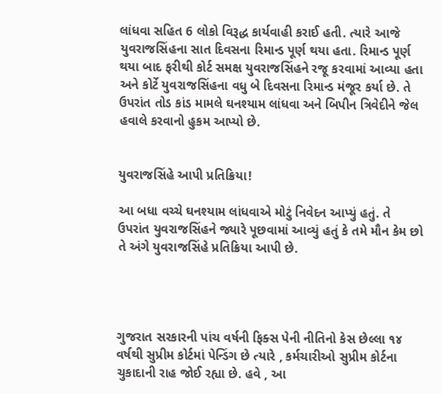લાંધવા સહિત 6 લોકો વિરૂદ્ધ કાર્યવાહી કરાઈ હતી. ત્યારે આજે યુવરાજસિંહના સાત દિવસના રિમાન્ડ પૂર્ણ થયા હતા. રિમાન્ડ પૂર્ણ થયા બાદ ફરીથી કોર્ટ સમક્ષ યુવરાજસિંહને રજૂ કરવામાં આવ્યા હતા અને કોર્ટે યુવરાજસિંહના વધુ બે દિવસના રિમાન્ડ મંજૂર કર્યા છે. તે ઉપરાંત તોડ કાંડ મામલે ઘનશ્યામ લાંધવા અને બિપીન ત્રિવેદીને જેલ હવાલે કરવાનો હુકમ આપ્યો છે.


યુવરાજસિંહે આપી પ્રતિક્રિયા!

આ બધા વચ્ચે ઘનશ્યામ લાંધવાએ મોટું નિવેદન આપ્યું હતું. તે ઉપરાંત યુવરાજસિંહને જ્યારે પૂછવામાં આવ્યું હતું કે તમે મૌન કેમ છો તે અંગે યુવરાજસિંહે પ્રતિક્રિયા આપી છે.




ગુજરાત સરકારની પાંચ વર્ષની ફિક્સ પેની નીતિનો કેસ છેલ્લા ૧૪ વર્ષથી સુપ્રીમ કોર્ટમાં પેન્ડિંગ છે ત્યારે , કર્મચારીઓ સુપ્રીમ કોર્ટના ચુકાદાની રાહ જોઈ રહ્યા છે. હવે , આ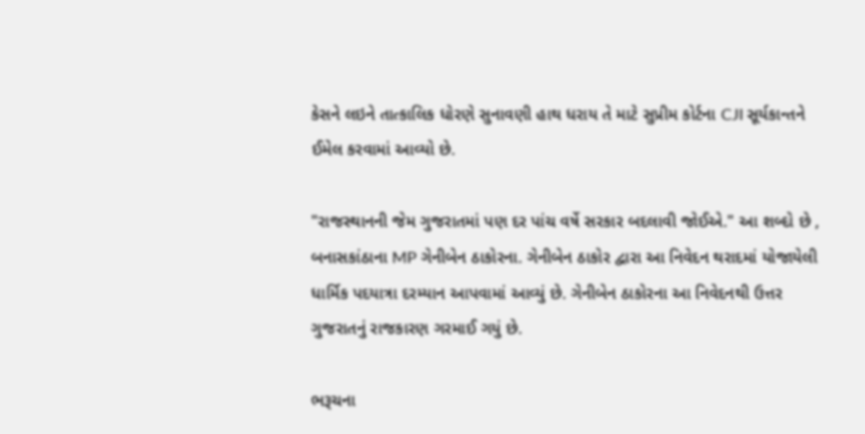કેસને લઇને તાત્કાલિક ધોરણે સુનાવણી હાથ ધરાય તે માટે સુપ્રીમ કોર્ટના CJI સૂર્યકાન્તને ઈમેલ કરવામાં આવ્યો છે.

"રાજસ્થાનની જેમ ગુજરાતમાં પણ દર પાંચ વર્ષે સરકાર બદલાવી જોઈએ." આ શબ્દો છે , બનાસકાંઠાના MP ગેનીબેન ઠાકોરના. ગેનીબેન ઠાકોર દ્વારા આ નિવેદન થરાદમાં યોજાયેલી ધાર્મિક પદયાત્રા દરમ્યાન આપવામાં આવ્યું છે. ગેનીબેન ઠાકોરના આ નિવેદનથી ઉત્તર ગુજરાતનું રાજકારણ ગરમાઈ ગયું છે.

ભરૂચના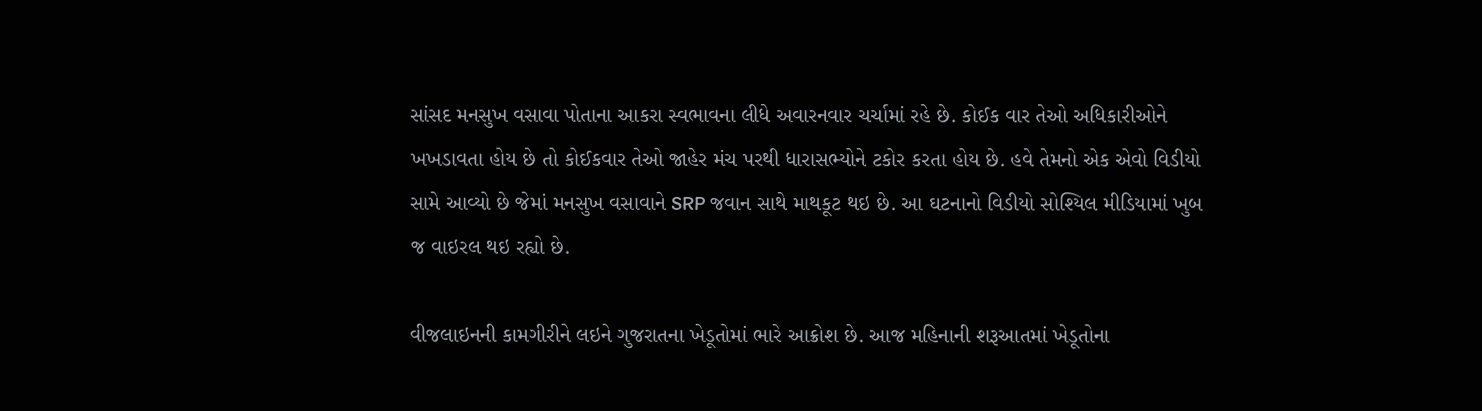સાંસદ મનસુખ વસાવા પોતાના આકરા સ્વભાવના લીધે અવારનવાર ચર્ચામાં રહે છે. કોઈક વાર તેઓ અધિકારીઓને ખખડાવતા હોય છે તો કોઈકવાર તેઓ જાહેર મંચ પરથી ધારાસભ્યોને ટકોર કરતા હોય છે. હવે તેમનો એક એવો વિડીયો સામે આવ્યો છે જેમાં મનસુખ વસાવાને SRP જવાન સાથે માથકૂટ થઇ છે. આ ઘટનાનો વિડીયો સોશ્યિલ મીડિયામાં ખુબ જ વાઇરલ થઇ રહ્યો છે.

વીજલાઇનની કામગીરીને લઇને ગુજરાતના ખેડૂતોમાં ભારે આક્રોશ છે. આજ મહિનાની શરૂઆતમાં ખેડૂતોના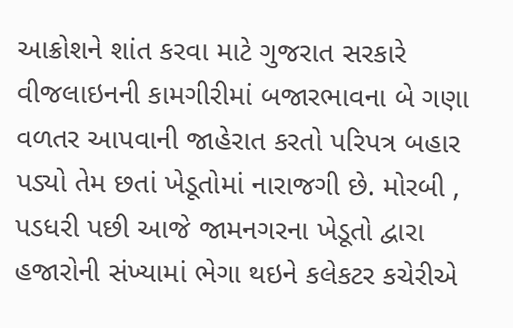આક્રોશને શાંત કરવા માટે ગુજરાત સરકારે વીજલાઇનની કામગીરીમાં બજારભાવના બે ગણા વળતર આપવાની જાહેરાત કરતો પરિપત્ર બહાર પડ્યો તેમ છતાં ખેડૂતોમાં નારાજગી છે. મોરબી , પડધરી પછી આજે જામનગરના ખેડૂતો દ્વારા હજારોની સંખ્યામાં ભેગા થઇને કલેકટર કચેરીએ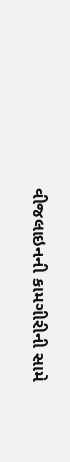વીજલાઇનની કામગીરીની સામે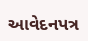આવેદનપત્ર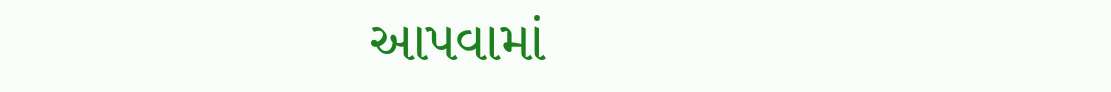આપવામાં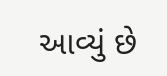આવ્યું છે